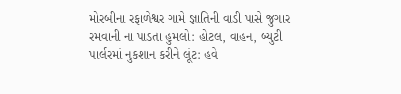મોરબીના રફાળેશ્વર ગામે જ્ઞાતિની વાડી પાસે જુગાર રમવાની ના પાડતા હુમલો: હોટલ, વાહન, બ્યુટી પાર્લરમાં નુકશાન કરીને લૂંટ: હવે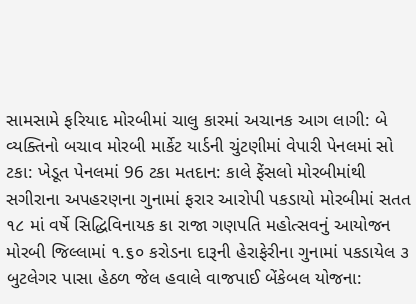સામસામે ફરિયાદ મોરબીમાં ચાલુ કારમાં અચાનક આગ લાગી: બે વ્યક્તિનો બચાવ મોરબી માર્કેટ યાર્ડની ચુંટણીમાં વેપારી પેનલમાં સો ટકા: ખેડૂત પેનલમાં 96 ટકા મતદાન: કાલે ફેંસલો મોરબીમાંથી સગીરાના અપહરણના ગુનામાં ફરાર આરોપી પકડાયો મોરબીમાં સતત ૧૮ માં વર્ષે સિદ્ધિવિનાયક કા રાજા ગણપતિ મહોત્સવનું આયોજન મોરબી જિલ્લામાં ૧.૬૦ કરોડના દારૂની હેરાફેરીના ગુનામાં પકડાયેલ ૩ બુટલેગર પાસા હેઠળ જેલ હવાલે વાજપાઈ બેંકેબલ યોજના: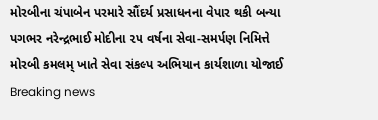મોરબીના ચંપાબેન પરમારે સૌંદર્ય પ્રસાધનના વેપાર થકી બન્યા પગભર નરેન્દ્રભાઈ મોદીના ૨૫ વર્ષના સેવા-સમર્પણ નિમિત્તે મોરબી કમલમ્ ખાતે સેવા સંકલ્પ અભિયાન કાર્યશાળા યોજાઈ
Breaking news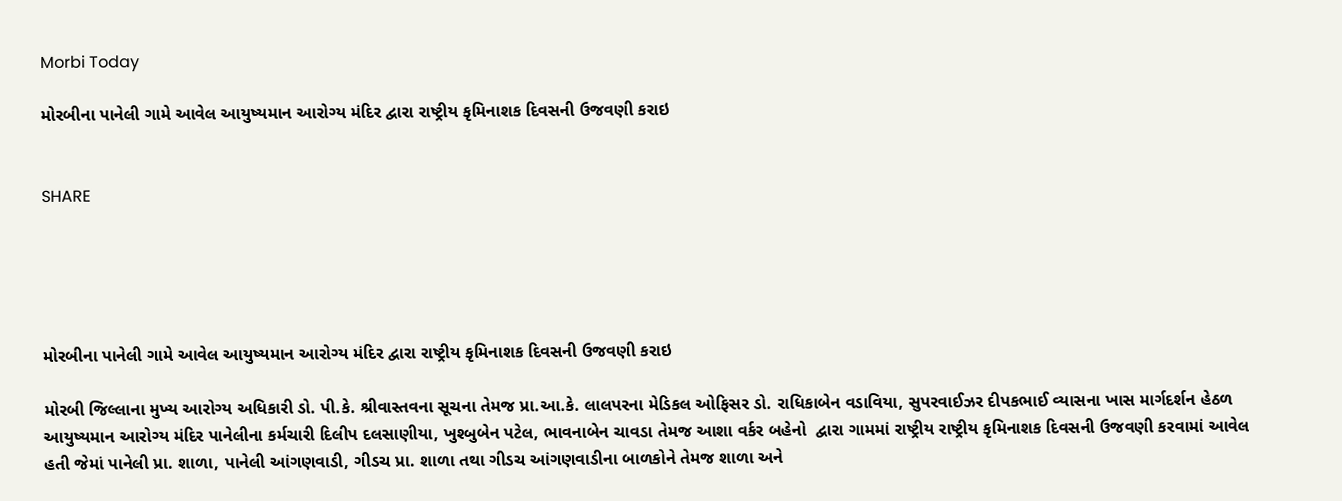Morbi Today

મોરબીના પાનેલી ગામે આવેલ આયુષ્યમાન આરોગ્ય મંદિર દ્વારા રાષ્ટ્રીય કૃમિનાશક દિવસની ઉજવણી કરાઇ


SHARE





મોરબીના પાનેલી ગામે આવેલ આયુષ્યમાન આરોગ્ય મંદિર દ્વારા રાષ્ટ્રીય કૃમિનાશક દિવસની ઉજવણી કરાઇ

મોરબી જિલ્લાના મુખ્ય આરોગ્ય અધિકારી ડો. પી.કે. શ્રીવાસ્તવના સૂચના તેમજ પ્રા.આ.કે. લાલપરના મેડિકલ ઓફિસર ડો. રાધિકાબેન વડાવિયા, સુપરવાઈઝર દીપકભાઈ વ્યાસના ખાસ માર્ગદર્શન હેઠળ આયુષ્યમાન આરોગ્ય મંદિર પાનેલીના કર્મચારી દિલીપ દલસાણીયા, ખુશ્બુબેન પટેલ, ભાવનાબેન ચાવડા તેમજ આશા વર્કર બહેનો  દ્વારા ગામમાં રાષ્ટ્રીય રાષ્ટ્રીય કૃમિનાશક દિવસની ઉજવણી કરવામાં આવેલ હતી જેમાં પાનેલી પ્રા. શાળા, પાનેલી આંગણવાડી, ગીડચ પ્રા. શાળા તથા ગીડચ આંગણવાડીના બાળકોને તેમજ શાળા અને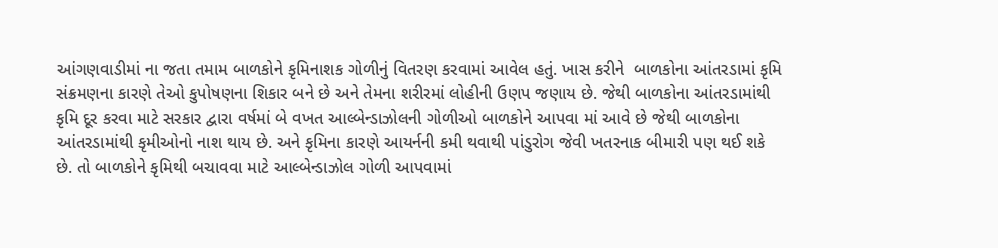આંગણવાડીમાં ના જતા તમામ બાળકોને કૃમિનાશક ગોળીનું વિતરણ કરવામાં આવેલ હતું. ખાસ કરીને  બાળકોના આંતરડામાં કૃમિ સંક્રમણના કારણે તેઓ કુપોષણના શિકાર બને છે અને તેમના શરીરમાં લોહીની ઉણપ જણાય છે. જેથી બાળકોના આંતરડામાંથી કૃમિ દૂર કરવા માટે સરકાર દ્વારા વર્ષમાં બે વખત આલ્બેન્ડાઝોલની ગોળીઓ બાળકોને આપવા માં આવે છે જેથી બાળકોના આંતરડામાંથી કૃમીઓનો નાશ થાય છે. અને કૃમિના કારણે આયર્નની કમી થવાથી પાંડુરોગ જેવી ખતરનાક બીમારી પણ થઈ શકે છે. તો બાળકોને કૃમિથી બચાવવા માટે આલ્બેન્ડાઝોલ ગોળી આપવામાં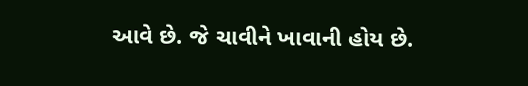આવે છે. જે ચાવીને ખાવાની હોય છે.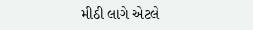મીઠી લાગે એટલે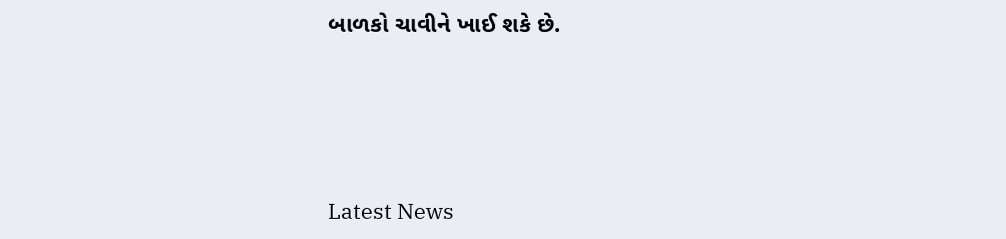બાળકો ચાવીને ખાઈ શકે છે.




Latest News